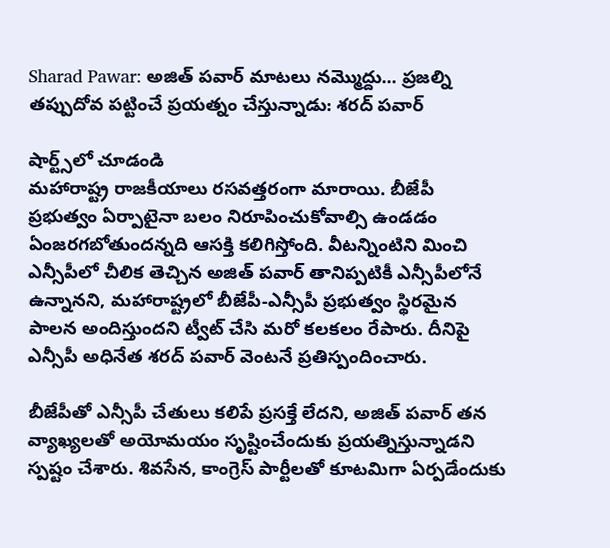Sharad Pawar: అజిత్ పవార్ మాటలు నమ్మొద్దు... ప్రజల్ని తప్పుదోవ పట్టించే ప్రయత్నం చేస్తున్నాడు: శరద్ పవార్

షార్ట్స్‌లో చూడండి
మహారాష్ట్ర రాజకీయాలు రసవత్తరంగా మారాయి. బీజేపీ ప్రభుత్వం ఏర్పాటైనా బలం నిరూపించుకోవాల్సి ఉండడం ఏంజరగబోతుందన్నది ఆసక్తి కలిగిస్తోంది. వీటన్నింటిని మించి ఎన్సీపీలో చీలిక తెచ్చిన అజిత్ పవార్ తానిప్పటికీ ఎన్సీపీలోనే ఉన్నానని, మహారాష్ట్రలో బీజేపీ-ఎన్సీపీ ప్రభుత్వం స్థిరమైన పాలన అందిస్తుందని ట్వీట్ చేసి మరో కలకలం రేపారు. దీనిపై ఎన్సీపీ అధినేత శరద్ పవార్ వెంటనే ప్రతిస్పందించారు.

బీజేపీతో ఎన్సీపీ చేతులు కలిపే ప్రసక్తే లేదని, అజిత్ పవార్ తన వ్యాఖ్యలతో అయోమయం సృష్టించేందుకు ప్రయత్నిస్తున్నాడని స్పష్టం చేశారు. శివసేన, కాంగ్రెస్ పార్టీలతో కూటమిగా ఏర్పడేందుకు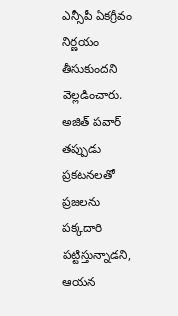ఎన్సీపీ ఏకగ్రీవం నిర్ణయం తీసుకుందని వెల్లడించారు. అజిత్ పవార్ తప్పుడు ప్రకటనలతో ప్రజలను పక్కదారి పట్టిస్తున్నాడని, ఆయన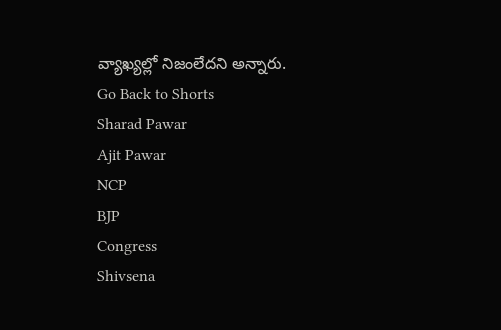వ్యాఖ్యల్లో నిజంలేదని అన్నారు.
Go Back to Shorts
Sharad Pawar
Ajit Pawar
NCP
BJP
Congress
Shivsena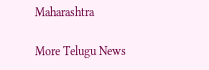Maharashtra

More Telugu News